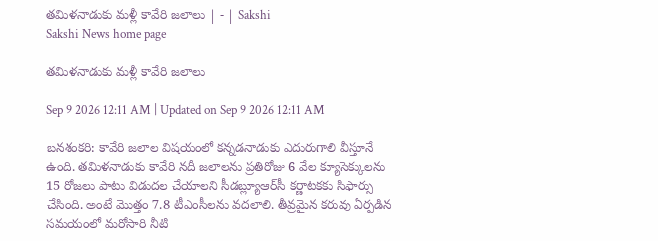తమిళనాడుకు మళ్లీ కావేరి జలాలు | - | Sakshi
Sakshi News home page

తమిళనాడుకు మళ్లీ కావేరి జలాలు

Sep 9 2026 12:11 AM | Updated on Sep 9 2026 12:11 AM

బనశంకరి: కావేరి జలాల విషయంలో కన్నడనాడుకు ఎదురుగాలి వీస్తూనే ఉంది. తమిళనాడుకు కావేరి నదీ జలాలను ప్రతిరోజు 6 వేల క్యూసెక్కులను 15 రోజలు పాటు విడుదల చేయాలని సీడబ్ల్యూఆర్‌సీ కర్ణాటకకు సిఫార్సు చేసింది. అంటే మొత్తం 7.8 టీఎంసీలను వదలాలి. తీవ్రమైన కరువు ఏర్పడిన సమయంలో మరోసారి నీటి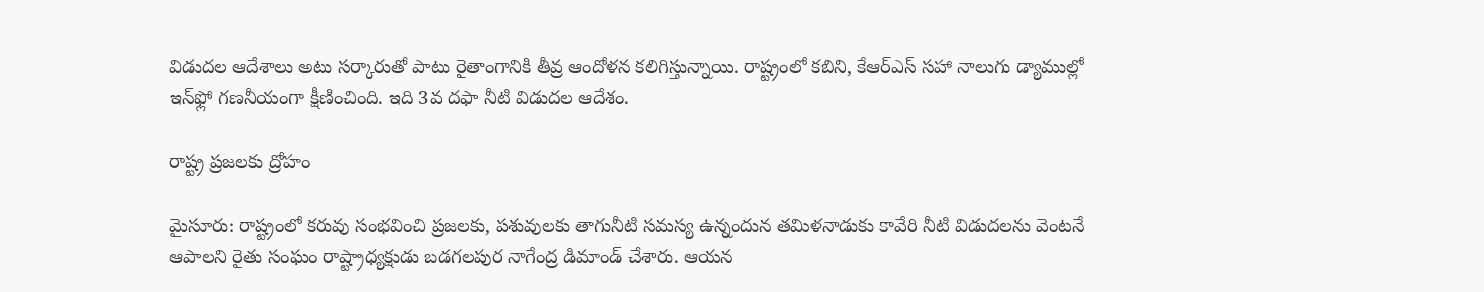విడుదల ఆదేశాలు అటు సర్కారుతో పాటు రైతాంగానికి తీవ్ర ఆందోళన కలిగిస్తున్నాయి. రాష్ట్రంలో కబిని, కేఆర్‌ఎస్‌ సహా నాలుగు డ్యాముల్లో ఇన్‌ఫ్లో గణనీయంగా క్షీణించింది. ఇది 3వ దఫా నీటి విడుదల ఆదేశం.

రాష్ట్ర ప్రజలకు ద్రోహం

మైసూరు: రాష్ట్రంలో కరువు సంభవించి ప్రజలకు, పశువులకు తాగునీటి సమస్య ఉన్నందున తమిళనాడుకు కావేరి నీటి విడుదలను వెంటనే ఆపాలని రైతు సంఘం రాష్ట్రాధ్యక్షుడు బడగలపుర నాగేంద్ర డిమాండ్‌ చేశారు. ఆయన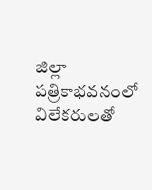జిల్లా పత్రికాభవనంలో విలేకరులతో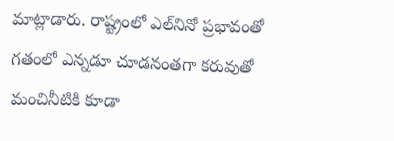మాట్లాడారు. రాష్ట్రంలో ఎల్‌నినో ప్రభావంతో గతంలో ఎన్నడూ చూడనంతగా కరువుతో మంచినీటికి కూడా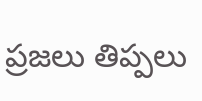ప్రజలు తిప్పలు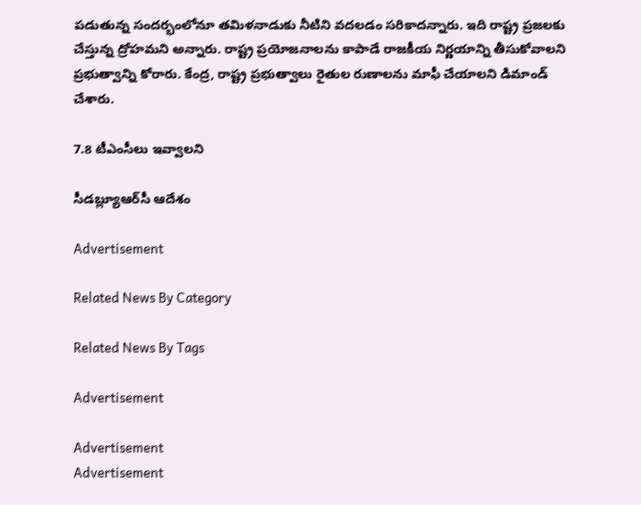పడుతున్న సందర్భంలోనూ తమిళనాడుకు నీటిని వదలడం సరికాదన్నారు. ఇది రాష్ట్ర ప్రజలకు చేస్తున్న ద్రోహమని అన్నారు. రాష్ట్ర ప్రయోజనాలను కాపాడే రాజకీయ నిర్ణయాన్ని తీసుకోవాలని ప్రభుత్వాన్ని కోరారు. కేంద్ర, రాష్ట్ర ప్రభుత్వాలు రైతుల రుణాలను మాఫీ చేయాలని డిమాండ్‌ చేశారు.

7.8 టీఎంసీలు ఇవ్వాలని

సీడబ్ల్యూఆర్‌సీ ఆదేశం

Advertisement

Related News By Category

Related News By Tags

Advertisement

Advertisement
Advertisement